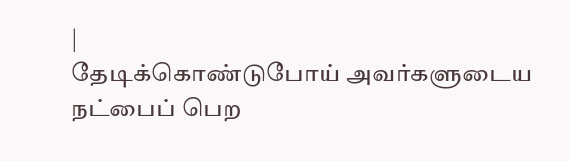|
தேடிக்கொண்டுபோய் அவர்களுடைய நட்பைப் பெற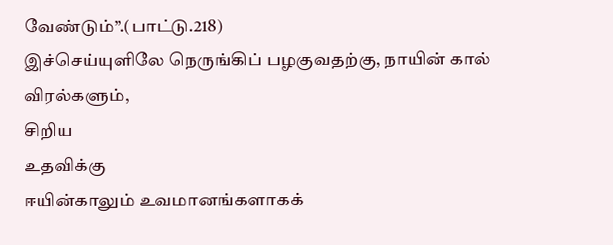வேண்டும்’’.(பாட்டு.218)
இச்செய்யுளிலே நெருங்கிப் பழகுவதற்கு, நாயின் கால் விரல்களும்,
சிறிய
உதவிக்கு
ஈயின்காலும் உவமானங்களாகக்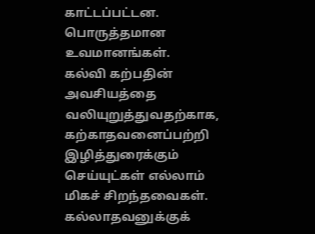காட்டப்பட்டன.
பொருத்தமான
உவமானங்கள்.
கல்வி கற்பதின் அவசியத்தை வலியுறுத்துவதற்காக, கற்காதவனைப்பற்றி
இழித்துரைக்கும் செய்யுட்கள் எல்லாம் மிகச் சிறந்தவைகள். கல்லாதவனுக்குக்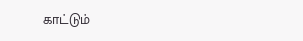காட்டும்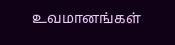உவமானங்கள்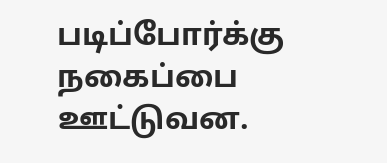படிப்போர்க்கு நகைப்பை ஊட்டுவன.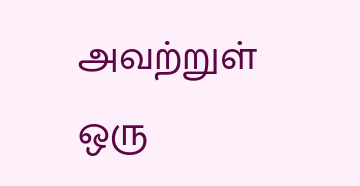அவற்றுள்
ஒரு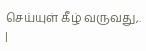செய்யுள் கீழ் வருவது,.
|